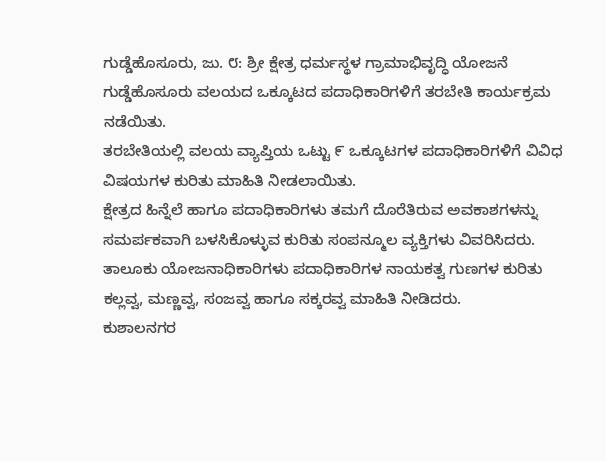ಗುಡ್ಡೆಹೊಸೂರು, ಜು. ೮: ಶ್ರೀ ಕ್ಷೇತ್ರ ಧರ್ಮಸ್ಥಳ ಗ್ರಾಮಾಭಿವೃದ್ಧಿ ಯೋಜನೆ ಗುಡ್ಡೆಹೊಸೂರು ವಲಯದ ಒಕ್ಕೂಟದ ಪದಾಧಿಕಾರಿಗಳಿಗೆ ತರಬೇತಿ ಕಾರ್ಯಕ್ರಮ ನಡೆಯಿತು.
ತರಬೇತಿಯಲ್ಲಿ ವಲಯ ವ್ಯಾಪ್ತಿಯ ಒಟ್ಟು ೯ ಒಕ್ಕೂಟಗಳ ಪದಾಧಿಕಾರಿಗಳಿಗೆ ವಿವಿಧ ವಿಷಯಗಳ ಕುರಿತು ಮಾಹಿತಿ ನೀಡಲಾಯಿತು.
ಕ್ಷೇತ್ರದ ಹಿನ್ನೆಲೆ ಹಾಗೂ ಪದಾಧಿಕಾರಿಗಳು ತಮಗೆ ದೊರೆತಿರುವ ಅವಕಾಶಗಳನ್ನು ಸಮರ್ಪಕವಾಗಿ ಬಳಸಿಕೊಳ್ಳುವ ಕುರಿತು ಸಂಪನ್ಮೂಲ ವ್ಯಕ್ತಿಗಳು ವಿವರಿಸಿದರು.
ತಾಲೂಕು ಯೋಜನಾಧಿಕಾರಿಗಳು ಪದಾಧಿಕಾರಿಗಳ ನಾಯಕತ್ವ ಗುಣಗಳ ಕುರಿತು ಕಲ್ಲವ್ವ, ಮಣ್ಣವ್ವ, ಸಂಜವ್ವ ಹಾಗೂ ಸಕ್ಕರವ್ವ ಮಾಹಿತಿ ನೀಡಿದರು.
ಕುಶಾಲನಗರ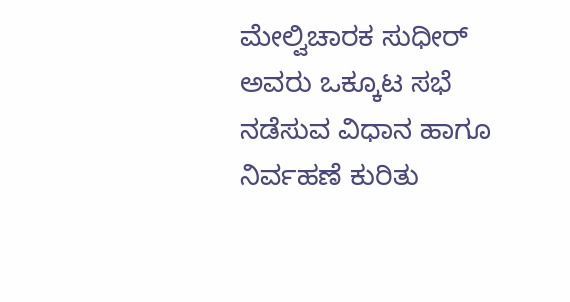ಮೇಲ್ವಿಚಾರಕ ಸುಧೀರ್ ಅವರು ಒಕ್ಕೂಟ ಸಭೆ ನಡೆಸುವ ವಿಧಾನ ಹಾಗೂ ನಿರ್ವಹಣೆ ಕುರಿತು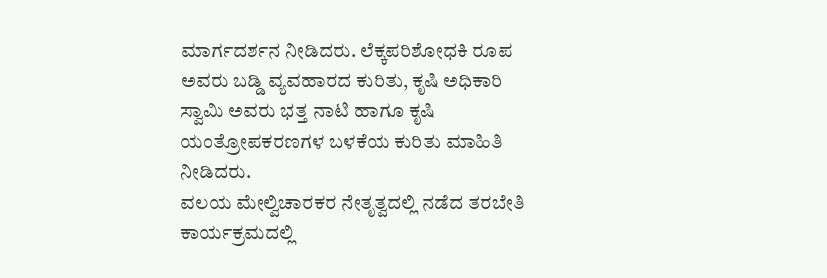ಮಾರ್ಗದರ್ಶನ ನೀಡಿದರು. ಲೆಕ್ಕಪರಿಶೋಧಕಿ ರೂಪ ಅವರು ಬಡ್ಡಿ ವ್ಯವಹಾರದ ಕುರಿತು, ಕೃಷಿ ಅಧಿಕಾರಿ ಸ್ವಾಮಿ ಅವರು ಭತ್ತ ನಾಟಿ ಹಾಗೂ ಕೃಷಿ ಯಂತ್ರೋಪಕರಣಗಳ ಬಳಕೆಯ ಕುರಿತು ಮಾಹಿತಿ ನೀಡಿದರು.
ವಲಯ ಮೇಲ್ವಿಚಾರಕರ ನೇತೃತ್ವದಲ್ಲಿ ನಡೆದ ತರಬೇತಿ ಕಾರ್ಯಕ್ರಮದಲ್ಲಿ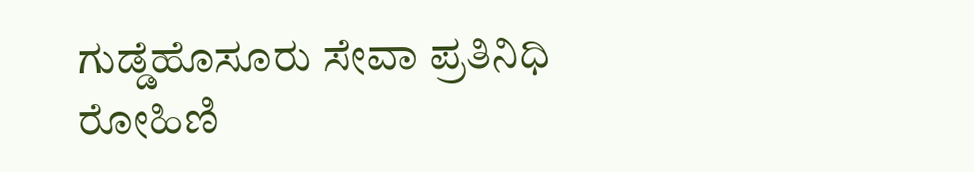ಗುಡ್ಡೆಹೊಸೂರು ಸೇವಾ ಪ್ರತಿನಿಧಿ ರೋಹಿಣಿ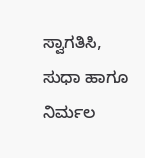ಸ್ವಾಗತಿಸಿ, ಸುಧಾ ಹಾಗೂ ನಿರ್ಮಲ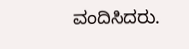ವಂದಿಸಿದರು.